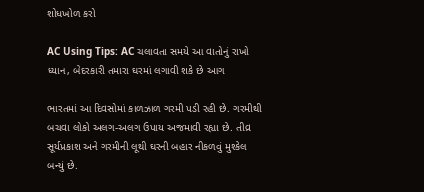શોધખોળ કરો

AC Using Tips: AC ચલાવતા સમયે આ વાતોનું રાખો ધ્યાન, બેદરકારી તમારા ઘરમાં લગાવી શકે છે આગ

ભારતમાં આ દિવસોમાં કાળઝાળ ગરમી પડી રહી છે. ગરમીથી બચવા લોકો અલગ-અલગ ઉપાય અજમાવી રહ્યા છે. તીવ્ર સૂર્યપ્રકાશ અને ગરમીની લૂથી ઘરની બહાર નીકળવું મુશ્કેલ બન્યું છે.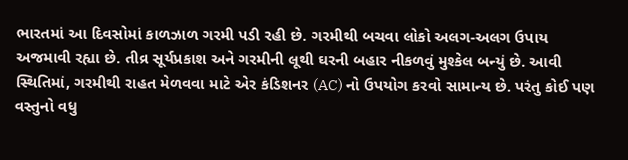ભારતમાં આ દિવસોમાં કાળઝાળ ગરમી પડી રહી છે. ગરમીથી બચવા લોકો અલગ-અલગ ઉપાય અજમાવી રહ્યા છે. તીવ્ર સૂર્યપ્રકાશ અને ગરમીની લૂથી ઘરની બહાર નીકળવું મુશ્કેલ બન્યું છે. આવી સ્થિતિમાં, ગરમીથી રાહત મેળવવા માટે એર કંડિશનર (AC) નો ઉપયોગ કરવો સામાન્ય છે. પરંતુ કોઈ પણ વસ્તુનો વધુ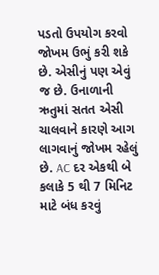પડતો ઉપયોગ કરવો જોખમ ઉભું કરી શકે છે. એસીનું પણ એવું જ છે. ઉનાળાની ઋતુમાં સતત એસી ચાલવાને કારણે આગ લાગવાનું જોખમ રહેલું છે. AC દર એકથી બે કલાકે 5 થી 7 મિનિટ માટે બંધ કરવું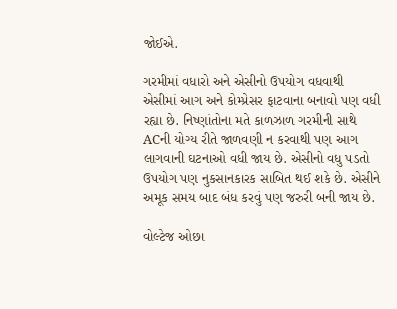જોઈએ.

ગરમીમાં વધારો અને એસીનો ઉપયોગ વધવાથી એસીમાં આગ અને કોમ્પ્રેસર ફાટવાના બનાવો પણ વધી રહ્યા છે. નિષ્ણાંતોના મતે કાળઝાળ ગરમીની સાથે ACની યોગ્ય રીતે જાળવણી ન કરવાથી પણ આગ લાગવાની ઘટનાઓ વધી જાય છે. એસીનો વધુ પડતો ઉપયોગ પણ નુકસાનકારક સાબિત થઈ શકે છે. એસીને અમૂક સમય બાદ બંધ કરવું પણ જરુરી બની જાય છે.

વોલ્ટેજ ઓછા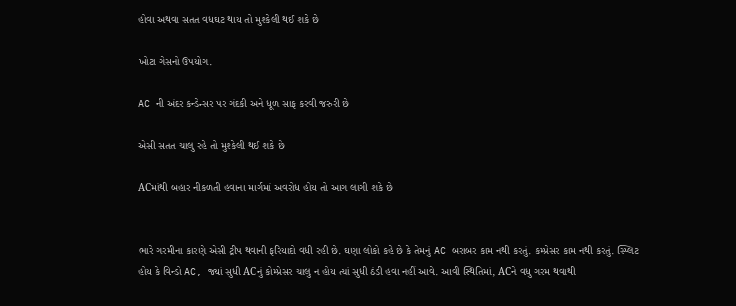હોવા અથવા સતત વધઘટ થાય તો મુશ્કેલી થઈ શકે છે

ખોટા ગેસનો ઉપયોગ.

AC ની અંદર કન્ડેન્સર પર ગંદકી અને ધૂળ સાફ કરવી જરુરી છે

એસી સતત ચાલુ રહે તો મુશ્કેલી થઈ શકે છે

ACમાંથી બહાર નીકળતી હવાના માર્ગમાં અવરોધ હોય તો આગ લાગી શકે છે


ભારે ગરમીના કારણે એસી ટ્રીપ થવાની ફરિયાદો વધી રહી છે. ઘણા લોકો કહે છે કે તેમનું AC બરાબર કામ નથી કરતું. કમ્પ્રેસર કામ નથી કરતું. સ્પ્લિટ હોય કે વિન્ડો AC, જ્યાં સુધી ACનું કોમ્પ્રેસર ચાલુ ન હોય ત્યાં સુધી ઠંડી હવા નહીં આવે. આવી સ્થિતિમાં, ACને વધુ ગરમ થવાથી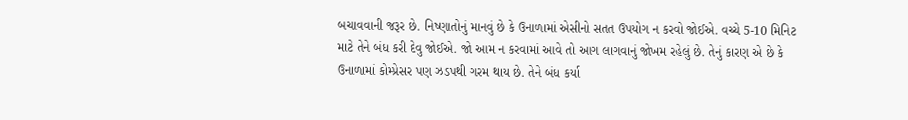બચાવવાની જરૂર છે. નિષ્ણાતોનું માનવું છે કે ઉનાળામાં એસીનો સતત ઉપયોગ ન કરવો જોઈએ. વચ્ચે 5-10 મિનિટ માટે તેને બંધ કરી દેવુ જોઈએ. જો આમ ન કરવામાં આવે તો આગ લાગવાનું જોખમ રહેલું છે. તેનું કારણ એ છે કે ઉનાળામાં કોમ્પ્રેસર પણ ઝડપથી ગરમ થાય છે. તેને બંધ કર્યા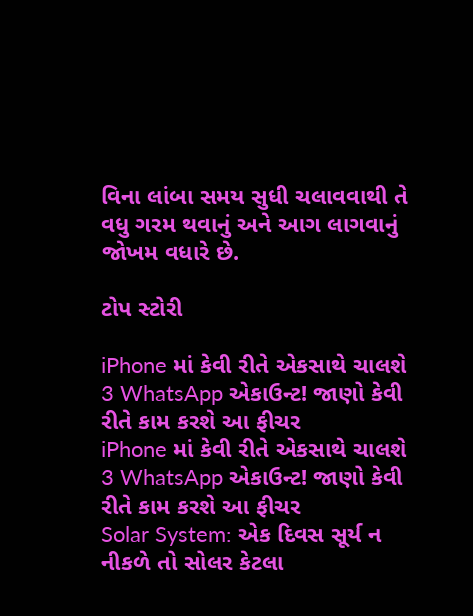વિના લાંબા સમય સુધી ચલાવવાથી તે વધુ ગરમ થવાનું અને આગ લાગવાનું જોખમ વધારે છે.

ટોપ સ્ટોરી

iPhone માં કેવી રીતે એકસાથે ચાલશે 3 WhatsApp એકાઉન્ટ! જાણો કેવી રીતે કામ કરશે આ ફીચર
iPhone માં કેવી રીતે એકસાથે ચાલશે 3 WhatsApp એકાઉન્ટ! જાણો કેવી રીતે કામ કરશે આ ફીચર
Solar System: એક દિવસ સૂર્ય ન નીકળે તો સોલર કેટલા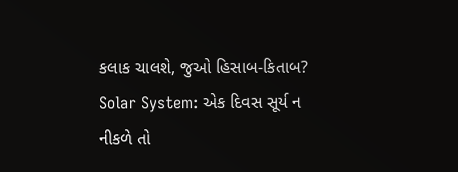કલાક ચાલશે, જુઓ હિસાબ-કિતાબ?
Solar System: એક દિવસ સૂર્ય ન નીકળે તો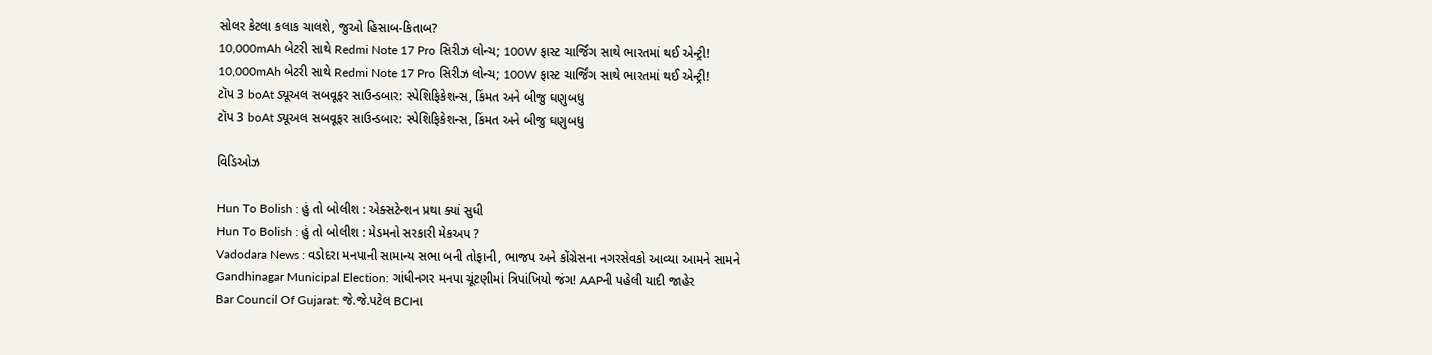સોલર કેટલા કલાક ચાલશે, જુઓ હિસાબ-કિતાબ?
10,000mAh બેટરી સાથે Redmi Note 17 Pro સિરીઝ લોન્ચ; 100W ફાસ્ટ ચાર્જિંગ સાથે ભારતમાં થઈ એન્ટ્રી!
10,000mAh બેટરી સાથે Redmi Note 17 Pro સિરીઝ લોન્ચ; 100W ફાસ્ટ ચાર્જિંગ સાથે ભારતમાં થઈ એન્ટ્રી!
ટૉપ 3 boAt ડ્યૂઅલ સબવૂફર સાઉન્ડબાર: સ્પેશિફિકેશન્સ, કિંમત અને બીજુ ઘણુબધુ
ટૉપ 3 boAt ડ્યૂઅલ સબવૂફર સાઉન્ડબાર: સ્પેશિફિકેશન્સ, કિંમત અને બીજુ ઘણુબધુ

વિડિઓઝ

Hun To Bolish : હું તો બોલીશ : એક્સટેન્શન પ્રથા ક્યાં સુધી
Hun To Bolish : હું તો બોલીશ : મેડમનો સરકારી મેકઅપ ?
Vadodara News : વડોદરા મનપાની સામાન્ય સભા બની તોફાની, ભાજપ અને કોંગ્રેસના નગરસેવકો આવ્યા આમને સામને
Gandhinagar Municipal Election: ગાંધીનગર મનપા ચૂંટણીમાં ત્રિપાંખિયો જંગ! AAPની પહેલી યાદી જાહેર
Bar Council Of Gujarat: જે.જે.પટેલ BCIના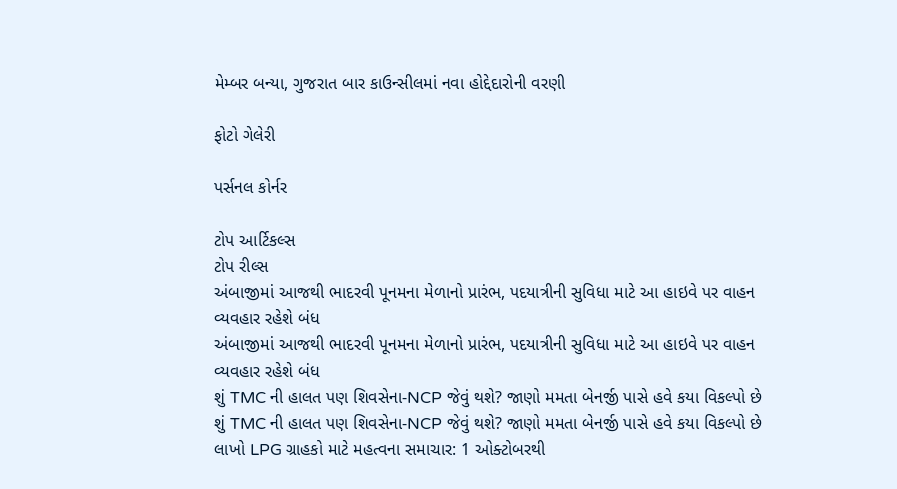મેમ્બર બન્યા, ગુજરાત બાર કાઉન્સીલમાં નવા હોદ્દેદારોની વરણી

ફોટો ગેલેરી

પર્સનલ કોર્નર

ટોપ આર્ટિકલ્સ
ટોપ રીલ્સ
અંબાજીમાં આજથી ભાદરવી પૂનમના મેળાનો પ્રારંભ, પદયાત્રીની સુવિધા માટે આ હાઇવે પર વાહન વ્યવહાર રહેશે બંધ
અંબાજીમાં આજથી ભાદરવી પૂનમના મેળાનો પ્રારંભ, પદયાત્રીની સુવિધા માટે આ હાઇવે પર વાહન વ્યવહાર રહેશે બંધ
શું TMC ની હાલત પણ શિવસેના-NCP જેવું થશે? જાણો મમતા બેનર્જી પાસે હવે કયા વિકલ્પો છે
શું TMC ની હાલત પણ શિવસેના-NCP જેવું થશે? જાણો મમતા બેનર્જી પાસે હવે કયા વિકલ્પો છે
લાખો LPG ગ્રાહકો માટે મહત્વના સમાચાર: 1 ઓક્ટોબરથી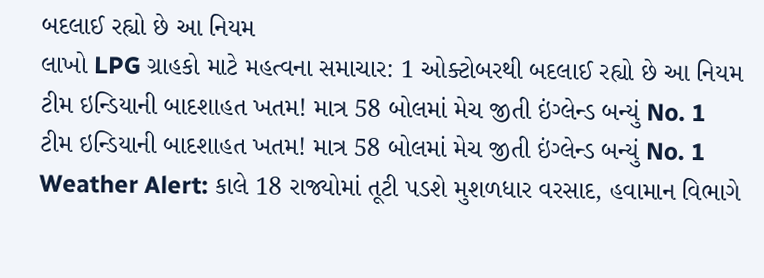બદલાઈ રહ્યો છે આ નિયમ
લાખો LPG ગ્રાહકો માટે મહત્વના સમાચાર: 1 ઓક્ટોબરથી બદલાઈ રહ્યો છે આ નિયમ
ટીમ ઇન્ડિયાની બાદશાહત ખતમ! માત્ર 58 બોલમાં મેચ જીતી ઇંગ્લેન્ડ બન્યું No. 1
ટીમ ઇન્ડિયાની બાદશાહત ખતમ! માત્ર 58 બોલમાં મેચ જીતી ઇંગ્લેન્ડ બન્યું No. 1
Weather Alert: કાલે 18 રાજ્યોમાં તૂટી પડશે મુશળધાર વરસાદ, હવામાન વિભાગે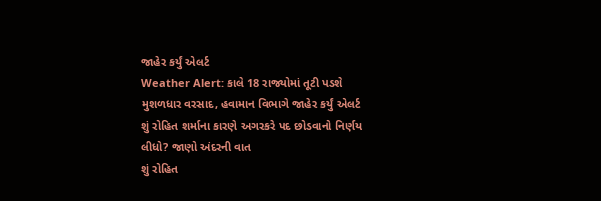જાહેર કર્યું એલર્ટ
Weather Alert: કાલે 18 રાજ્યોમાં તૂટી પડશે મુશળધાર વરસાદ, હવામાન વિભાગે જાહેર કર્યું એલર્ટ
શું રોહિત શર્માના કારણે અગરકરે પદ છોડવાનો નિર્ણય લીધો? જાણો અંદરની વાત
શું રોહિત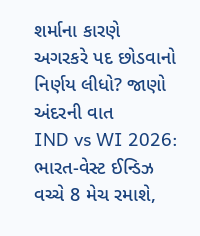શર્માના કારણે અગરકરે પદ છોડવાનો નિર્ણય લીધો? જાણો અંદરની વાત
IND vs WI 2026: ભારત-વેસ્ટ ઈન્ડિઝ વચ્ચે 8 મેચ રમાશે,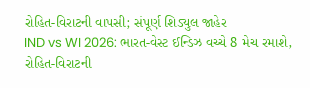રોહિત-વિરાટની વાપસી; સંપૂર્ણ શિડ્યુલ જાહેર
IND vs WI 2026: ભારત-વેસ્ટ ઈન્ડિઝ વચ્ચે 8 મેચ રમાશે, રોહિત-વિરાટની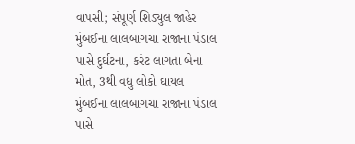વાપસી; સંપૂર્ણ શિડ્યુલ જાહેર
મુંબઈના લાલબાગચા રાજાના પંડાલ પાસે દુર્ઘટના, કરંટ લાગતા બેના મોત, 3થી વધુ લોકો ઘાયલ
મુંબઈના લાલબાગચા રાજાના પંડાલ પાસે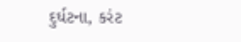દુર્ઘટના, કરંટ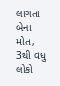લાગતા બેના મોત, 3થી વધુ લોકો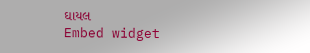ઘાયલ
Embed widget